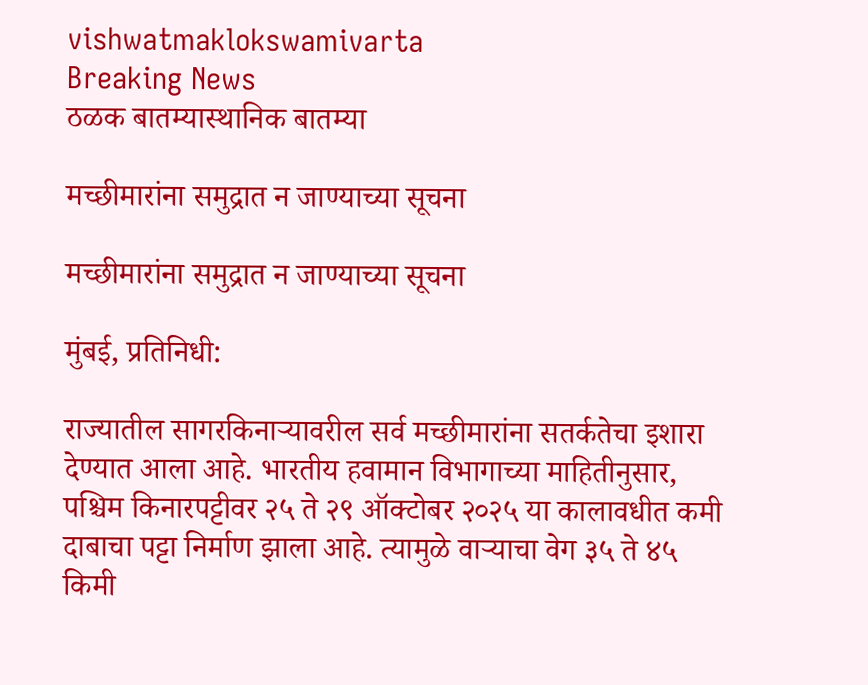vishwatmaklokswamivarta
Breaking News
ठळक बातम्यास्थानिक बातम्या

मच्छीमारांना समुद्रात न जाण्याच्या सूचना

मच्छीमारांना समुद्रात न जाण्याच्या सूचना

मुंबई, प्रतिनिधी:

राज्यातील सागरकिनाऱ्यावरील सर्व मच्छीमारांना सतर्कतेचा इशारा देण्यात आला आहे. भारतीय हवामान विभागाच्या माहितीनुसार, पश्चिम किनारपट्टीवर २५ ते २९ ऑक्टोबर २०२५ या कालावधीत कमी दाबाचा पट्टा निर्माण झाला आहे. त्यामुळे वाऱ्याचा वेग ३५ ते ४५ किमी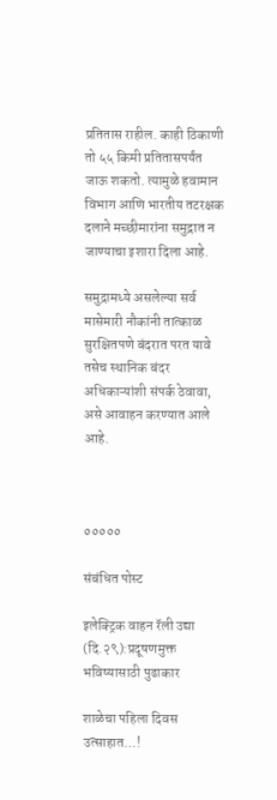प्रतितास राहील. काही ठिकाणी तो ५५ किमी प्रतितासपर्यंत जाऊ शकतो. त्यामुळे हवामान विभाग आणि भारतीय तटरक्षक दलाने मच्छीमारांना समुद्रात न जाण्याचा इशारा दिला आहे.

समुद्रामध्ये असलेल्या सर्व मासेमारी नौकांनी तात्काळ सुरक्षितपणे बंदरात परत यावे तसेच स्थानिक बंदर अधिकाऱ्यांशी संपर्क ठेवावा, असे आवाहन करण्यात आले आहे.



०००००

संबंधित पोस्ट

इलेक्ट्रिक वाहन रॅली उद्या (दि.२९):प्रदूषणमुक्त भविष्यासाठी पुढाकार

शाळेचा पहिला दिवस उत्साहात…!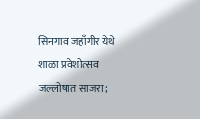सिनगाव जहाँगीर येथे शाळा प्रवेशोत्सव जल्लोषात साजरा;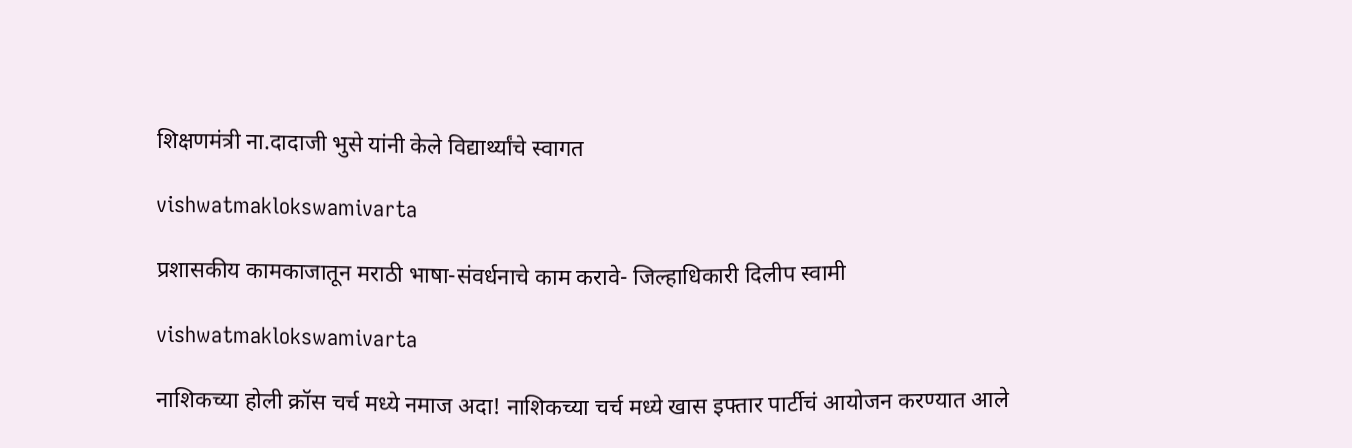शिक्षणमंत्री ना.दादाजी भुसे यांनी केले विद्यार्थ्यांचे स्वागत

vishwatmaklokswamivarta

प्रशासकीय कामकाजातून मराठी भाषा-संवर्धनाचे काम करावे- जिल्हाधिकारी दिलीप स्वामी

vishwatmaklokswamivarta

नाशिकच्या होली क्रॉस चर्च मध्ये नमाज अदा! नाशिकच्या चर्च मध्ये खास इफ्तार पार्टीचं आयोजन करण्यात आले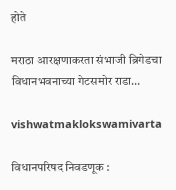होते

मराठा आरक्षणाकरता संभाजी ब्रिगेडचा विधानभवनाच्या गेटसमोर राडा…

vishwatmaklokswamivarta

विधानपरिषद निवडणूक :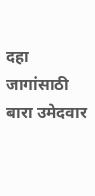दहा जागांसाठी बारा उमेदवार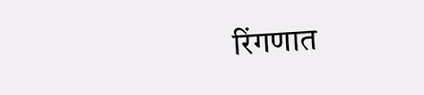रिंगणात